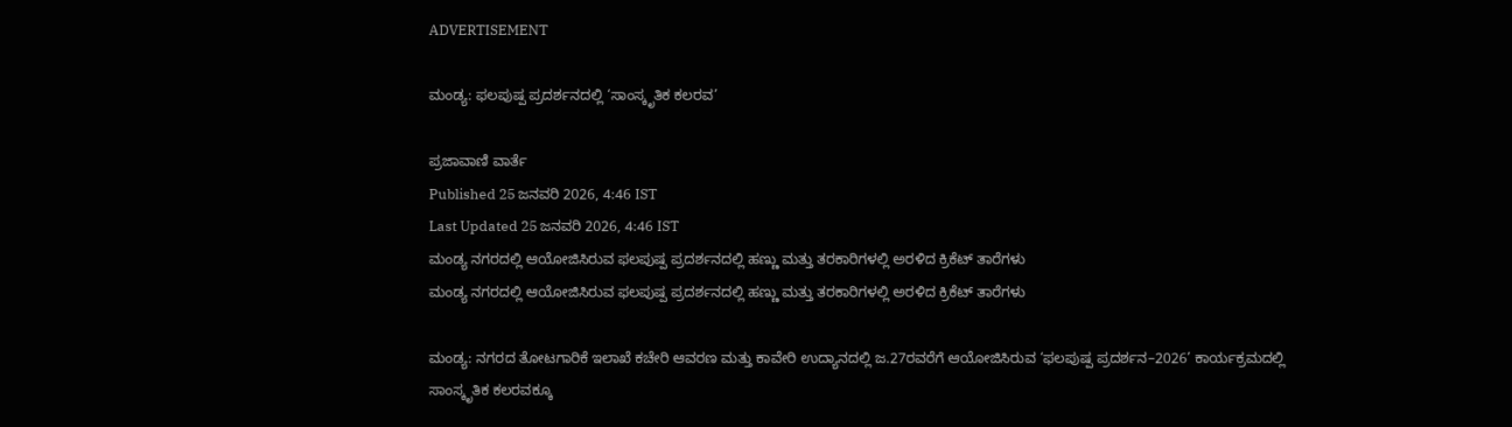ADVERTISEMENT

ಮಂಡ್ಯ: ಫಲಪುಷ್ಪ ಪ್ರದರ್ಶನದಲ್ಲಿ ‘ಸಾಂಸ್ಕೃತಿಕ ಕಲರವ’

ಪ್ರಜಾವಾಣಿ ವಾರ್ತೆ
Published 25 ಜನವರಿ 2026, 4:46 IST
Last Updated 25 ಜನವರಿ 2026, 4:46 IST
ಮಂಡ್ಯ ನಗರದಲ್ಲಿ ಆಯೋಜಿಸಿರುವ ಫಲಪುಷ್ಪ ಪ್ರದರ್ಶನದಲ್ಲಿ ಹಣ್ಣು ಮತ್ತು ತರಕಾರಿಗಳಲ್ಲಿ ಅರಳಿದ ಕ್ರಿಕೆಟ್‌ ತಾರೆಗಳು
ಮಂಡ್ಯ ನಗರದಲ್ಲಿ ಆಯೋಜಿಸಿರುವ ಫಲಪುಷ್ಪ ಪ್ರದರ್ಶನದಲ್ಲಿ ಹಣ್ಣು ಮತ್ತು ತರಕಾರಿಗಳಲ್ಲಿ ಅರಳಿದ ಕ್ರಿಕೆಟ್‌ ತಾರೆಗಳು

ಮಂಡ್ಯ: ನಗರದ ತೋಟಗಾರಿಕೆ ಇಲಾಖೆ ಕಚೇರಿ ಆವರಣ ಮತ್ತು ಕಾವೇರಿ ಉದ್ಯಾನದಲ್ಲಿ ಜ.27ರವರೆಗೆ ಆಯೋಜಿಸಿರುವ ‘ಫಲಪುಷ್ಪ ಪ್ರದರ್ಶನ–2026’ ಕಾರ್ಯಕ್ರಮದಲ್ಲಿ ಸಾಂಸ್ಕೃತಿಕ ಕಲರವಕ್ಕೂ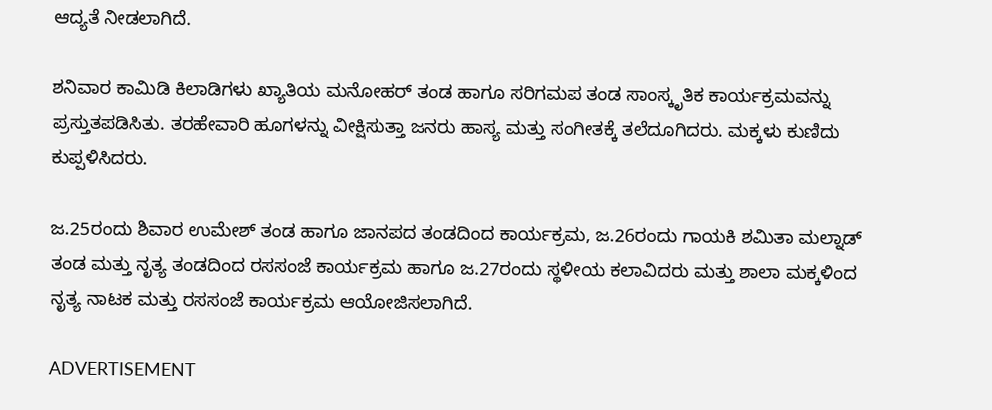ಆದ್ಯತೆ ನೀಡಲಾಗಿದೆ.

ಶನಿವಾರ ಕಾಮಿಡಿ ಕಿಲಾಡಿಗಳು ಖ್ಯಾತಿಯ ಮನೋಹರ್‌ ತಂಡ ಹಾಗೂ ಸರಿಗಮಪ ತಂಡ ಸಾಂಸ್ಕೃತಿಕ ಕಾರ್ಯಕ್ರಮವನ್ನು ಪ್ರಸ್ತುತಪಡಿಸಿತು. ತರಹೇವಾರಿ ಹೂಗಳನ್ನು ವೀಕ್ಷಿಸುತ್ತಾ ಜನರು ಹಾಸ್ಯ ಮತ್ತು ಸಂಗೀತಕ್ಕೆ ತಲೆದೂಗಿದರು. ಮಕ್ಕಳು ಕುಣಿದು ಕುಪ್ಪಳಿಸಿದರು.

ಜ.25ರಂದು ಶಿವಾರ ಉಮೇಶ್‌ ತಂಡ ಹಾಗೂ ಜಾನಪದ ತಂಡದಿಂದ ಕಾರ್ಯಕ್ರಮ, ಜ.26ರಂದು ಗಾಯಕಿ ಶಮಿತಾ ಮಲ್ನಾಡ್‌ ತಂಡ ಮತ್ತು ನೃತ್ಯ ತಂಡದಿಂದ ರಸಸಂಜೆ ಕಾರ್ಯಕ್ರಮ ಹಾಗೂ ಜ.27ರಂದು ಸ್ಥಳೀಯ ಕಲಾವಿದರು ಮತ್ತು ಶಾಲಾ ಮಕ್ಕಳಿಂದ ನೃತ್ಯ ನಾಟಕ ಮತ್ತು ರಸಸಂಜೆ ಕಾರ್ಯಕ್ರಮ ಆಯೋಜಿಸಲಾಗಿದೆ.

ADVERTISEMENT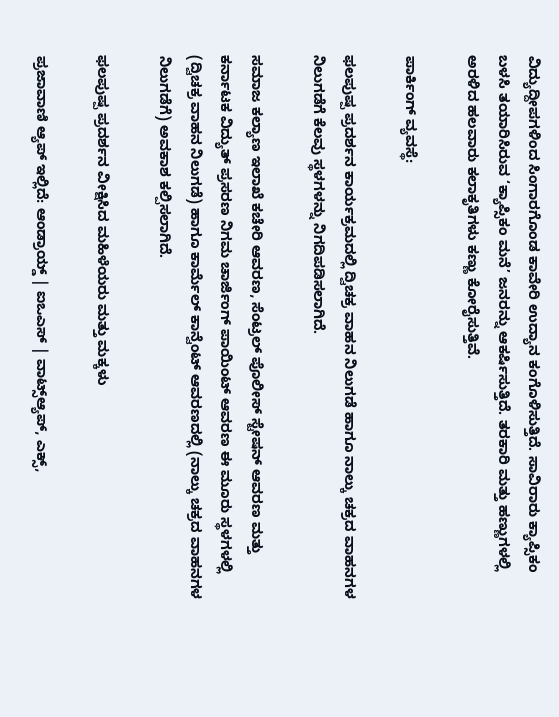ವಿದ್ಯುದ್ದೀಪಗಳಿಂದ ಸಿಂಗಾರಗೊಂಡ ಕಾವೇರಿ ಉದ್ಯಾನ ಕಂಗೊಳಿಸುತ್ತಿದೆ. ಸಾವಿರಾರು ಕ್ಯಾಪ್ಸಿಕಂ ಬಳಸಿ ತಯಾರಿಸಿರುವ ‘ಕ್ಯಾಪ್ಸಿಕಂ ಮನೆ’ ಜನರನ್ನು ಆಕರ್ಷಿಸುತ್ತಿದೆ. ತರಕಾರಿ ಮತ್ತು ಹಣ್ಣುಗಳಲ್ಲಿ ಅರಳಿದ ಹಲವಾರು ಕಲಾಕೃತಿಗಳು ಕಣ್ಣು ಕೋರೈಸುತ್ತಿವೆ.

ಪಾರ್ಕಿಂಗ್‌ ವ್ಯವಸ್ಥೆ:

ಫಲಪುಷ್ಪ ಪ್ರದರ್ಶನ ಕಾರ್ಯಕ್ರಮದಲ್ಲಿ ದ್ವಿಚಕ್ರ ವಾಹನ ನಿಲುಗಡೆ ಹಾಗೂ ನಾಲ್ಕು ಚಕ್ರದ ವಾಹನಗಳ ನಿಲುಗಡೆಗೆ ಕೆಲವು ಸ್ಥಳಗಳನ್ನು ನಿಗದಿಪಡಿಸಲಾಗಿದೆ.

ಸಮಾಜ ಕಲ್ಯಾಣ ಇಲಾಖೆ ಕಚೇರಿ ಆವರಣ, ಸೆಂಟ್ರಲ್ ಪೊಲೀಸ್ ಸ್ಟೇಷನ್ ಆವರಣ ಮತ್ತು ಕರ್ನಾಟಕ ವಿದ್ಯುತ್ ಪ್ರಸರಣ ನಿಗಮ ಚಾರ್ಜಿಂಗ್ ಪಾಯಿಂಟ್ ಆವರಣ ಈ ಮೂರು ಸ್ಥಳಗಳಲ್ಲಿ (ದ್ವಿಚಕ್ರ ವಾಹನ ನಿಲುಗಡೆ) ಹಾಗೂ ಕಾರ್ಮೆಲ್ ಕಾನ್ವೆಂಟ್ ಆವರಣದಲ್ಲಿ (ನಾಲ್ಕು ಚಕ್ರದ ವಾಹನಗಳ ನಿಲುಗಡೆಗೆ) ಅವಕಾಶ ಕಲ್ಪಿಸಲಾಗಿದೆ.

ಫಲಪುಷ್ಪ ಪ್ರದರ್ಶನ ವೀಕ್ಷಿಸಿದ ಮಹಿಳೆಯರು ಮತ್ತು ಮಕ್ಕಳು

ಪ್ರಜಾವಾಣಿ ಆ್ಯಪ್ ಇಲ್ಲಿದೆ: ಆಂಡ್ರಾಯ್ಡ್ | ಐಒಎಸ್ | ವಾಟ್ಸ್ಆ್ಯಪ್, ಎಕ್ಸ್,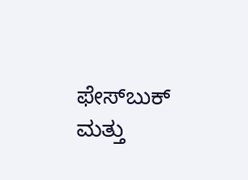ಫೇಸ್‌ಬುಕ್ ಮತ್ತು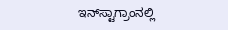ಇನ್‌ಸ್ಟಾಗ್ರಾಂನಲ್ಲಿ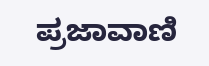ಪ್ರಜಾವಾಣಿ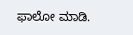ಫಾಲೋ ಮಾಡಿ.